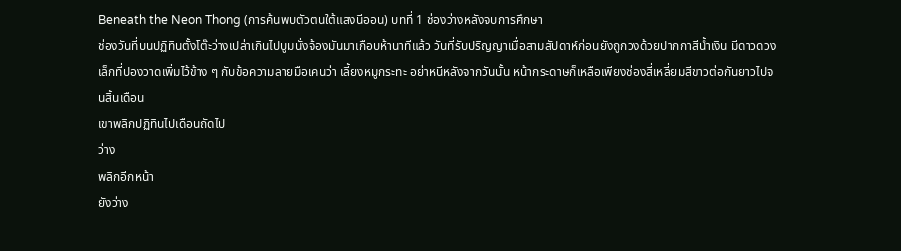Beneath the Neon Thong (การค้นพบตัวตนใต้แสงนีออน) บทที่ 1 ช่องว่างหลังจบการศึกษา
ช่องวันที่บนปฏิทินตั้งโต๊ะว่างเปล่าเกินไปบูมนั่งจ้องมันมาเกือบห้านาทีแล้ว วันที่รับปริญญาเมื่อสามสัปดาห์ก่อนยังถูกวงด้วยปากกาสีน้ำเงิน มีดาวดวงเล็กที่ปองวาดเพิ่มไว้ข้าง ๆ กับข้อความลายมือเคนว่า เลี้ยงหมูกระทะ อย่าหนีหลังจากวันนั้น หน้ากระดาษก็เหลือเพียงช่องสี่เหลี่ยมสีขาวต่อกันยาวไปจนสิ้นเดือน
เขาพลิกปฏิทินไปเดือนถัดไป
ว่าง
พลิกอีกหน้า
ยังว่าง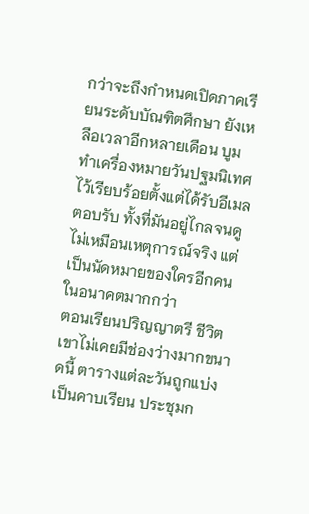กว่าจะถึงกำหนดเปิดภาคเรียนระดับบัณฑิตศึกษา ยังเหลือเวลาอีกหลายเดือน บูมทำเครื่องหมายวันปฐมนิเทศไว้เรียบร้อยตั้งแต่ได้รับอีเมลตอบรับ ทั้งที่มันอยู่ไกลจนดูไม่เหมือนเหตุการณ์จริง แต่เป็นนัดหมายของใครอีกคนในอนาคตมากกว่า
ตอนเรียนปริญญาตรี ชีวิตเขาไม่เคยมีช่องว่างมากขนาดนี้ ตารางแต่ละวันถูกแบ่งเป็นคาบเรียน ประชุมก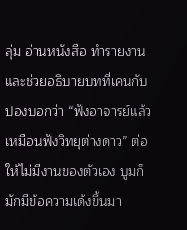ลุ่ม อ่านหนังสือ ทำรายงาน และช่วยอธิบายบทที่เคนกับปองบอกว่า “ฟังอาจารย์แล้วเหมือนฟังวิทยุต่างดาว” ต่อให้ไม่มีงานของตัวเอง บูมก็มักมีข้อความเด้งขึ้นมา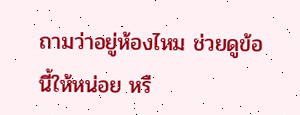ถามว่าอยู่ห้องไหม ช่วยดูข้อนี้ให้หน่อย หรื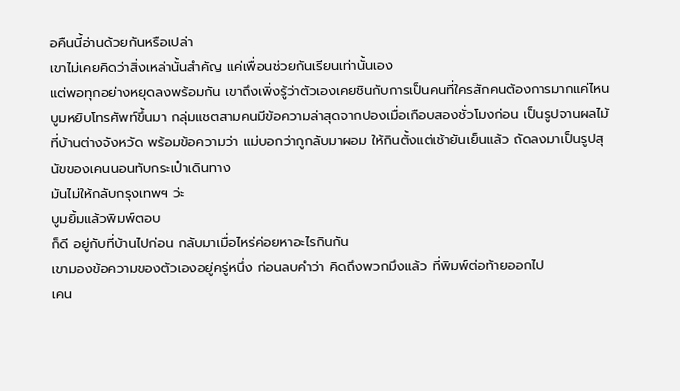อคืนนี้อ่านด้วยกันหรือเปล่า
เขาไม่เคยคิดว่าสิ่งเหล่านั้นสำคัญ แค่เพื่อนช่วยกันเรียนเท่านั้นเอง
แต่พอทุกอย่างหยุดลงพร้อมกัน เขาถึงเพิ่งรู้ว่าตัวเองเคยชินกับการเป็นคนที่ใครสักคนต้องการมากแค่ไหน
บูมหยิบโทรศัพท์ขึ้นมา กลุ่มแชตสามคนมีข้อความล่าสุดจากปองเมื่อเกือบสองชั่วโมงก่อน เป็นรูปจานผลไม้ที่บ้านต่างจังหวัด พร้อมข้อความว่า แม่บอกว่ากูกลับมาผอม ให้กินตั้งแต่เช้ายันเย็นแล้ว ถัดลงมาเป็นรูปสุนัขของเคนนอนทับกระเป๋าเดินทาง
มันไม่ให้กลับกรุงเทพฯ ว่ะ
บูมยิ้มแล้วพิมพ์ตอบ
ก็ดี อยู่กับที่บ้านไปก่อน กลับมาเมื่อไหร่ค่อยหาอะไรกินกัน
เขามองข้อความของตัวเองอยู่ครู่หนึ่ง ก่อนลบคำว่า คิดถึงพวกมึงแล้ว ที่พิมพ์ต่อท้ายออกไป
เคน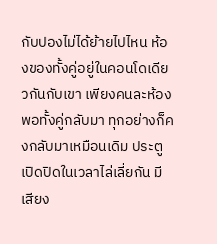กับปองไม่ได้ย้ายไปไหน ห้องของทั้งคู่อยู่ในคอนโดเดียวกันกับเขา เพียงคนละห้อง พอทั้งคู่กลับมา ทุกอย่างก็คงกลับมาเหมือนเดิม ประตูเปิดปิดในเวลาไล่เลี่ยกัน มีเสียง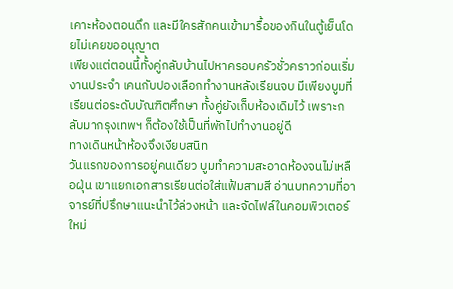เคาะห้องตอนดึก และมีใครสักคนเข้ามารื้อของกินในตู้เย็นโดยไม่เคยขออนุญาต
เพียงแต่ตอนนี้ทั้งคู่กลับบ้านไปหาครอบครัวชั่วคราวก่อนเริ่มงานประจำ เคนกับปองเลือกทำงานหลังเรียนจบ มีเพียงบูมที่เรียนต่อระดับบัณฑิตศึกษา ทั้งคู่ยังเก็บห้องเดิมไว้ เพราะกลับมากรุงเทพฯ ก็ต้องใช้เป็นที่พักไปทำงานอยู่ดี
ทางเดินหน้าห้องจึงเงียบสนิท
วันแรกของการอยู่คนเดียว บูมทำความสะอาดห้องจนไม่เหลือฝุ่น เขาแยกเอกสารเรียนต่อใส่แฟ้มสามสี อ่านบทความที่อาจารย์ที่ปรึกษาแนะนำไว้ล่วงหน้า และจัดไฟล์ในคอมพิวเตอร์ใหม่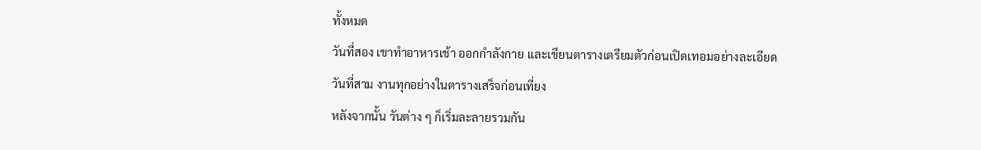ทั้งหมด
วันที่สอง เขาทำอาหารเช้า ออกกำลังกาย และเขียนตารางเตรียมตัวก่อนเปิดเทอมอย่างละเอียด
วันที่สาม งานทุกอย่างในตารางเสร็จก่อนเที่ยง
หลังจากนั้น วันต่าง ๆ ก็เริ่มละลายรวมกัน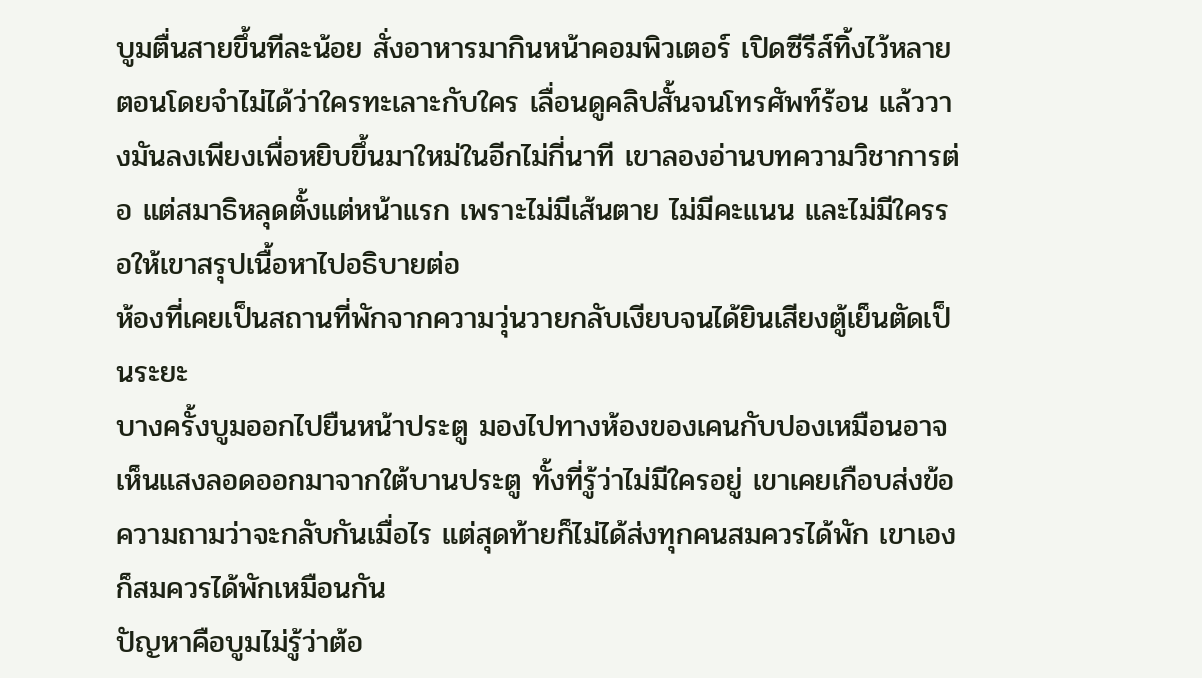บูมตื่นสายขึ้นทีละน้อย สั่งอาหารมากินหน้าคอมพิวเตอร์ เปิดซีรีส์ทิ้งไว้หลายตอนโดยจำไม่ได้ว่าใครทะเลาะกับใคร เลื่อนดูคลิปสั้นจนโทรศัพท์ร้อน แล้ววางมันลงเพียงเพื่อหยิบขึ้นมาใหม่ในอีกไม่กี่นาที เขาลองอ่านบทความวิชาการต่อ แต่สมาธิหลุดตั้งแต่หน้าแรก เพราะไม่มีเส้นตาย ไม่มีคะแนน และไม่มีใครรอให้เขาสรุปเนื้อหาไปอธิบายต่อ
ห้องที่เคยเป็นสถานที่พักจากความวุ่นวายกลับเงียบจนได้ยินเสียงตู้เย็นตัดเป็นระยะ
บางครั้งบูมออกไปยืนหน้าประตู มองไปทางห้องของเคนกับปองเหมือนอาจเห็นแสงลอดออกมาจากใต้บานประตู ทั้งที่รู้ว่าไม่มีใครอยู่ เขาเคยเกือบส่งข้อความถามว่าจะกลับกันเมื่อไร แต่สุดท้ายก็ไม่ได้ส่งทุกคนสมควรได้พัก เขาเองก็สมควรได้พักเหมือนกัน
ปัญหาคือบูมไม่รู้ว่าต้อ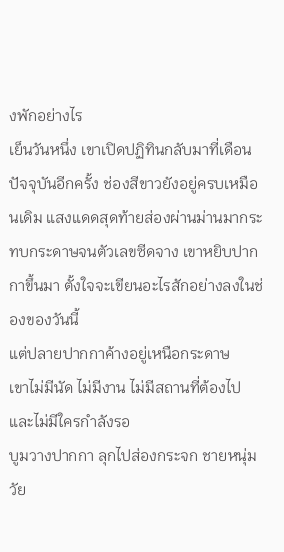งพักอย่างไร
เย็นวันหนึ่ง เขาเปิดปฏิทินกลับมาที่เดือนปัจจุบันอีกครั้ง ช่องสีขาวยังอยู่ครบเหมือนเดิม แสงแดดสุดท้ายส่องผ่านม่านมากระทบกระดาษจนตัวเลขซีดจาง เขาหยิบปากกาขึ้นมา ตั้งใจจะเขียนอะไรสักอย่างลงในช่องของวันนี้
แต่ปลายปากกาค้างอยู่เหนือกระดาษ
เขาไม่มีนัด ไม่มีงาน ไม่มีสถานที่ต้องไป และไม่มีใครกำลังรอ
บูมวางปากกา ลุกไปส่องกระจก ชายหนุ่มวัย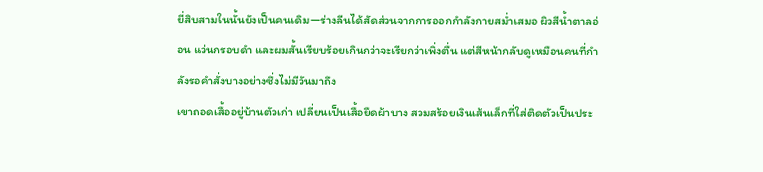ยี่สิบสามในนั้นยังเป็นคนเดิม—ร่างลีนได้สัดส่วนจากการออกกำลังกายสม่ำเสมอ ผิวสีน้ำตาลอ่อน แว่นกรอบดำ และผมสั้นเรียบร้อยเกินกว่าจะเรียกว่าเพิ่งตื่น แต่สีหน้ากลับดูเหมือนคนที่กำลังรอคำสั่งบางอย่างซึ่งไม่มีวันมาถึง
เขาถอดเสื้ออยู่บ้านตัวเก่า เปลี่ยนเป็นเสื้อยืดผ้าบาง สวมสร้อยเงินเส้นเล็กที่ใส่ติดตัวเป็นประ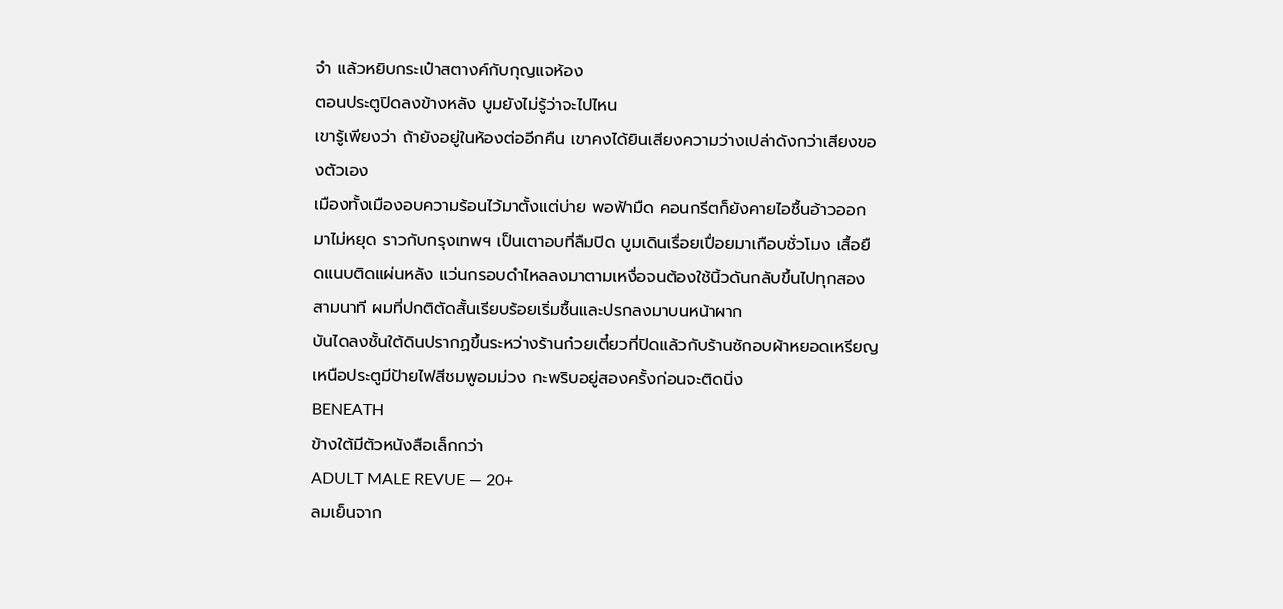จำ แล้วหยิบกระเป๋าสตางค์กับกุญแจห้อง
ตอนประตูปิดลงข้างหลัง บูมยังไม่รู้ว่าจะไปไหน
เขารู้เพียงว่า ถ้ายังอยู่ในห้องต่ออีกคืน เขาคงได้ยินเสียงความว่างเปล่าดังกว่าเสียงของตัวเอง
เมืองทั้งเมืองอบความร้อนไว้มาตั้งแต่บ่าย พอฟ้ามืด คอนกรีตก็ยังคายไอชื้นอ้าวออกมาไม่หยุด ราวกับกรุงเทพฯ เป็นเตาอบที่ลืมปิด บูมเดินเรื่อยเปื่อยมาเกือบชั่วโมง เสื้อยืดแนบติดแผ่นหลัง แว่นกรอบดำไหลลงมาตามเหงื่อจนต้องใช้นิ้วดันกลับขึ้นไปทุกสองสามนาที ผมที่ปกติตัดสั้นเรียบร้อยเริ่มชื้นและปรกลงมาบนหน้าผาก
บันไดลงชั้นใต้ดินปรากฏขึ้นระหว่างร้านก๋วยเตี๋ยวที่ปิดแล้วกับร้านซักอบผ้าหยอดเหรียญ เหนือประตูมีป้ายไฟสีชมพูอมม่วง กะพริบอยู่สองครั้งก่อนจะติดนิ่ง
BENEATH
ข้างใต้มีตัวหนังสือเล็กกว่า
ADULT MALE REVUE — 20+
ลมเย็นจาก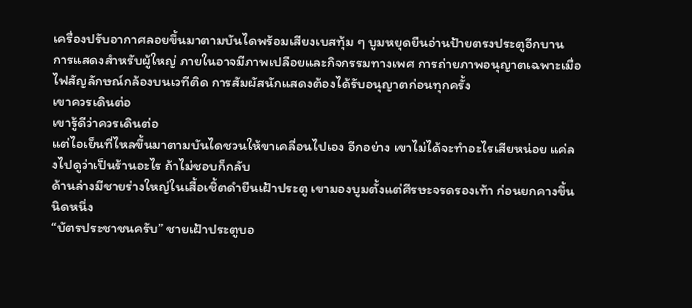เครื่องปรับอากาศลอยขึ้นมาตามบันไดพร้อมเสียงเบสทุ้ม ๆ บูมหยุดยืนอ่านป้ายตรงประตูอีกบาน
การแสดงสำหรับผู้ใหญ่ ภายในอาจมีภาพเปลือยและกิจกรรมทางเพศ การถ่ายภาพอนุญาตเฉพาะเมื่อไฟสัญลักษณ์กล้องบนเวทีติด การสัมผัสนักแสดงต้องได้รับอนุญาตก่อนทุกครั้ง
เขาควรเดินต่อ
เขารู้ดีว่าควรเดินต่อ
แต่ไอเย็นที่ไหลขึ้นมาตามบันไดชวนให้ขาเคลื่อนไปเอง อีกอย่าง เขาไม่ได้จะทำอะไรเสียหน่อย แค่ลงไปดูว่าเป็นร้านอะไร ถ้าไม่ชอบก็กลับ
ด้านล่างมีชายร่างใหญ่ในเสื้อเชิ้ตดำยืนเฝ้าประตู เขามองบูมตั้งแต่ศีรษะจรดรองเท้า ก่อนยกคางขึ้นนิดหนึ่ง
“บัตรประชาชนครับ” ชายเฝ้าประตูบอ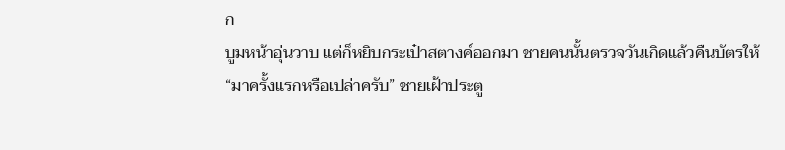ก
บูมหน้าอุ่นวาบ แต่ก็หยิบกระเป๋าสตางค์ออกมา ชายคนนั้นตรวจวันเกิดแล้วคืนบัตรให้
“มาครั้งแรกหรือเปล่าครับ” ชายเฝ้าประตู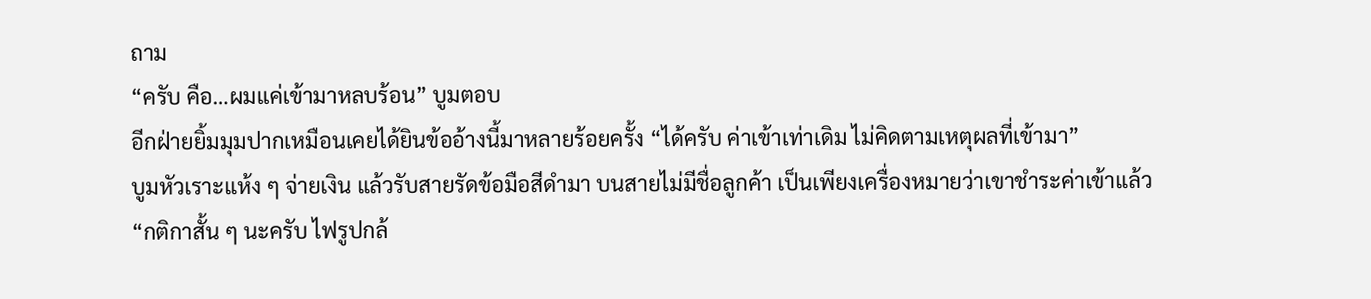ถาม
“ครับ คือ…ผมแค่เข้ามาหลบร้อน” บูมตอบ
อีกฝ่ายยิ้มมุมปากเหมือนเคยได้ยินข้ออ้างนี้มาหลายร้อยครั้ง “ได้ครับ ค่าเข้าเท่าเดิม ไม่คิดตามเหตุผลที่เข้ามา”
บูมหัวเราะแห้ง ๆ จ่ายเงิน แล้วรับสายรัดข้อมือสีดำมา บนสายไม่มีชื่อลูกค้า เป็นเพียงเครื่องหมายว่าเขาชำระค่าเข้าแล้ว
“กติกาสั้น ๆ นะครับ ไฟรูปกล้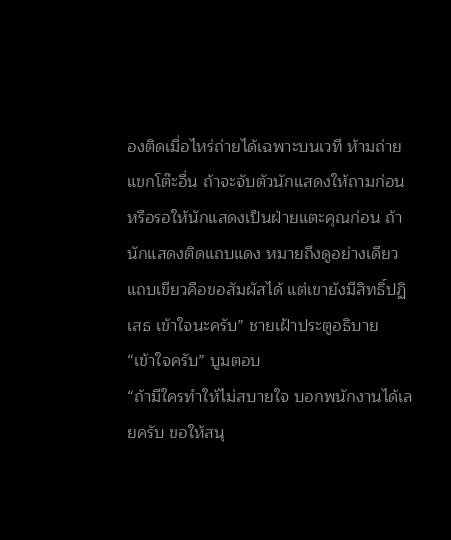องติดเมื่อไหร่ถ่ายได้เฉพาะบนเวที ห้ามถ่ายแขกโต๊ะอื่น ถ้าจะจับตัวนักแสดงให้ถามก่อน หรือรอให้นักแสดงเป็นฝ่ายแตะคุณก่อน ถ้านักแสดงติดแถบแดง หมายถึงดูอย่างเดียว แถบเขียวคือขอสัมผัสได้ แต่เขายังมีสิทธิ์ปฏิเสธ เข้าใจนะครับ” ชายเฝ้าประตูอธิบาย
“เข้าใจครับ” บูมตอบ
“ถ้ามีใครทำให้ไม่สบายใจ บอกพนักงานได้เลยครับ ขอให้สนุ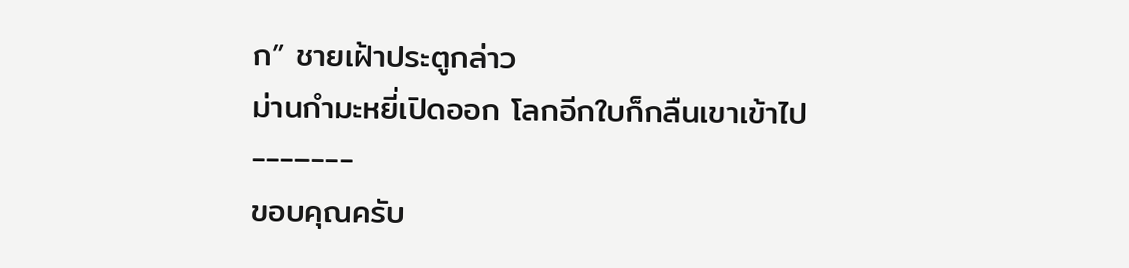ก” ชายเฝ้าประตูกล่าว
ม่านกำมะหยี่เปิดออก โลกอีกใบก็กลืนเขาเข้าไป
---–---
ขอบคุณครับ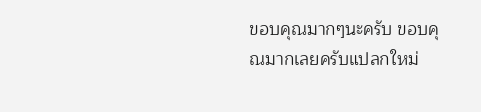ขอบคุณมากๆนะครับ ขอบคุณมากเลยครับแปลกใหม่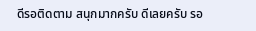ดีรอติดตาม สนุกมากครับ ดีเลยครับ รอ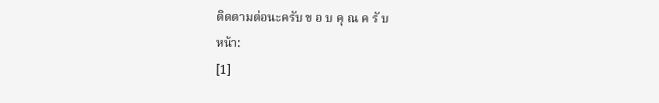ติดตามต่อนะครับ ข อ บ คุ ณ ค รั บ
หน้า:
[1]